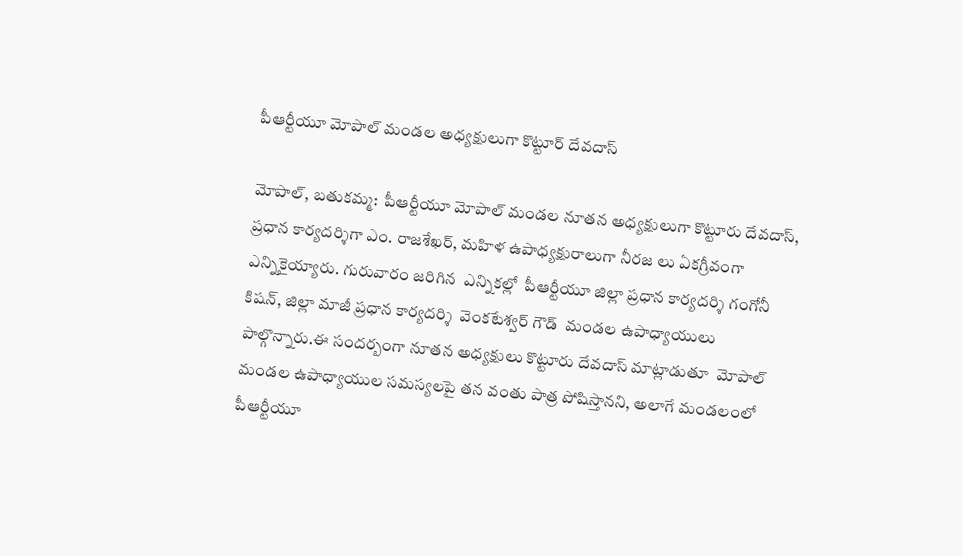పీఆర్టీయూ మోపాల్ మండల అధ్యక్షులుగా కొట్టూర్ దేవదాస్

మోపాల్, బతుకమ్మ:  పీఆర్టీయూ మోపాల్ మండల నూతన అధ్యక్షులుగా కొట్టూరు దేవదాస్, ప్రధాన కార్యదర్శిగా ఎం. రాజశేఖర్, మహిళ ఉపాధ్యక్షురాలుగా నీరజ లు ఏకగ్రీవంగా ఎన్నికైయ్యారు. గురువారం జరిగిన  ఎన్నికల్లో  పీఆర్టీయూ జిల్లా ప్రధాన కార్యదర్శి గంగోనీ కిషన్, జిల్లా మాజీ ప్రధాన కార్యదర్శి  వెంకటేశ్వర్ గౌడ్  మండల ఉపాధ్యాయులు పాల్గొన్నారు.ఈ సందర్బంగా నూతన అధ్యక్షులు కొట్టూరు దేవదాస్ మాట్లాడుతూ  మోపాల్ మండల ఉపాధ్యాయుల సమస్యలపై తన వంతు పాత్ర పోషిస్తానని, అలాగే మండలంలో పీఆర్టీయూ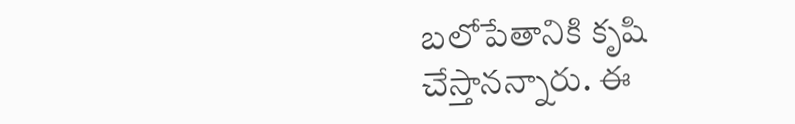బలోపేతానికి కృషి చేస్తానన్నారు. ఈ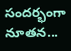సందర్భంగా నూతన...